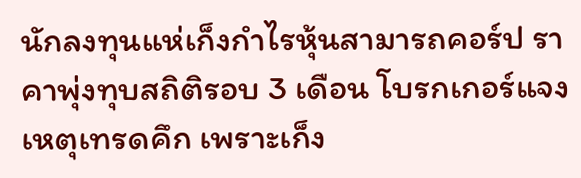นักลงทุนแห่เก็งกำไรหุ้นสามารถคอร์ป ราคาพุ่งทุบสถิติรอบ 3 เดือน โบรกเกอร์แจงเหตุเทรดคึก เพราะเก็ง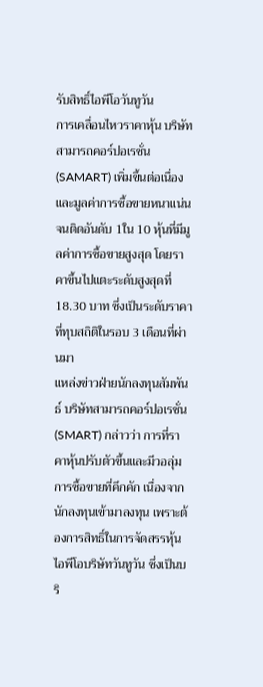รับสิทธิ์ไอพีโอวันทูวัน
การเคลื่อนไหวราคาหุ้น บริษัท สามารถคอร์ปอเรชั่น (SAMART) เพิ่มขึ้นต่อเนื่อง และมูลค่าการซื้อขายหนาแน่นจนติดอันดับ 1ใน 10 หุ้นที่มีมูลค่าการซื้อขายสูงสุด โดยราคาขึ้นไปแตะระดับสูงสุดที่ 18.30 บาท ซึ่งเป็นระดับราคาที่ทุบสถิติในรอบ 3 เดือนที่ผ่านมา
แหล่งข่าวฝ่ายนักลงทุนสัมพันธ์ บริษัทสามารถคอร์ปอเรชั่น (SMART) กล่าวว่า การที่ราคาหุ้นปรับตัวขึ้นและมีวอลุ่มการซื้อขายที่คึกคัก เนื่องจากนักลงทุนเข้ามาลงทุน เพราะต้องการสิทธิ์ในการจัดสรรหุ้นไอพีโอบริษัทวันทูวัน ซึ่งเป็นบริ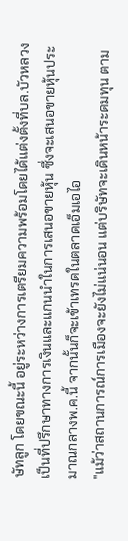ษัทลูก โดยขณะนี้ อยู่ระหว่างการเตรียมความพร้อมโดยได้แต่งตั้งที่บล.บัวหลวงเป็นที่ปรึกษาทางการเงินและแกนนำในการเสนอขายหุ้น ซึ่งจะเสนอขายหุ้นประมาณกลางพ.ค.นี้ จากนั้นก็จะเข้าเทรดในตลาดเอ็มเอไอ
"แม้ว่าสถานการณ์การเมืองจะยังไม่แน่นอน แต่บริษัทจะเดินหน้าระดมทุน ตาม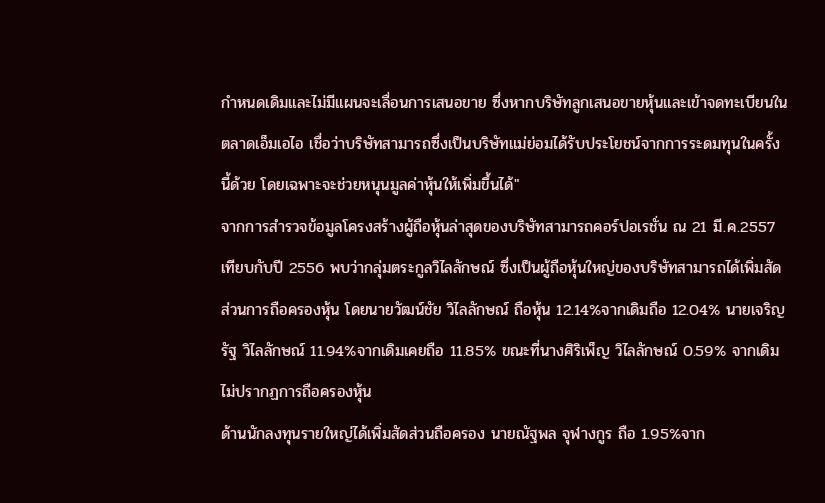กำหนดเดิมและไม่มีแผนจะเลื่อนการเสนอขาย ซึ่งหากบริษัทลูกเสนอขายหุ้นและเข้าจดทะเบียนในตลาดเอ็มเอไอ เชื่อว่าบริษัทสามารถซึ่งเป็นบริษัทแม่ย่อมได้รับประโยชน์จากการระดมทุนในครั้งนี้ด้วย โดยเฉพาะจะช่วยหนุนมูลค่าหุ้นให้เพิ่มขึ้นได้"
จากการสำรวจข้อมูลโครงสร้างผู้ถือหุ้นล่าสุดของบริษัทสามารถคอร์ปอเรชั่น ณ 21 มี.ค.2557 เทียบกับปี 2556 พบว่ากลุ่มตระกูลวิไลลักษณ์ ซึ่งเป็นผู้ถือหุ้นใหญ่ของบริษัทสามารถได้เพิ่มสัดส่วนการถือครองหุ้น โดยนายวัฒน์ชัย วิไลลักษณ์ ถือหุ้น 12.14%จากเดิมถือ 12.04% นายเจริญรัฐ วิไลลักษณ์ 11.94%จากเดิมเคยถือ 11.85% ขณะที่นางศิริเพ็ญ วิไลลักษณ์ 0.59% จากเดิมไม่ปรากฏการถือครองหุ้น
ด้านนักลงทุนรายใหญ่ได้เพิ่มสัดส่วนถือครอง นายณัฐพล จุฬางกูร ถือ 1.95%จาก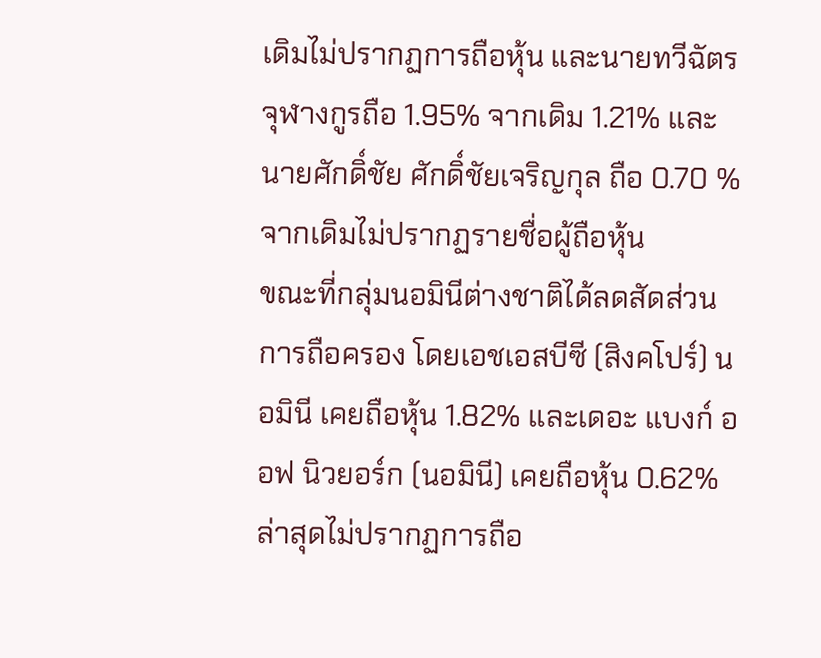เดิมไม่ปรากฏการถือหุ้น และนายทวีฉัตร จุฬางกูรถือ 1.95% จากเดิม 1.21% และนายศักดิ์ชัย ศักดิ์ชัยเจริญกุล ถือ 0.70 % จากเดิมไม่ปรากฏรายชื่อผู้ถือหุ้น
ขณะที่กลุ่มนอมินีต่างชาติได้ลดสัดส่วนการถือครอง โดยเอชเอสบีซี (สิงคโปร์) นอมินี เคยถือหุ้น 1.82% และเดอะ แบงก์ ออฟ นิวยอร์ก (นอมินี) เคยถือหุ้น 0.62% ล่าสุดไม่ปรากฏการถือ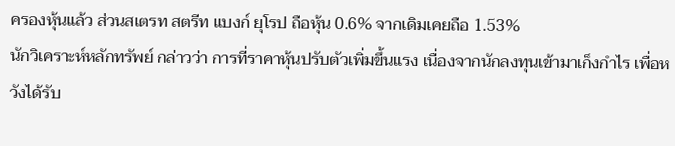ครองหุ้นแล้ว ส่วนสเตรท สตรีท แบงก์ ยุโรป ถือหุ้น 0.6% จากเดิมเคยถือ 1.53%
นักวิเคราะห์หลักทรัพย์ กล่าวว่า การที่ราคาหุ้นปรับตัวเพิ่มขึ้นแรง เนื่องจากนักลงทุนเข้ามาเก็งกำไร เพื่อหวังได้รับ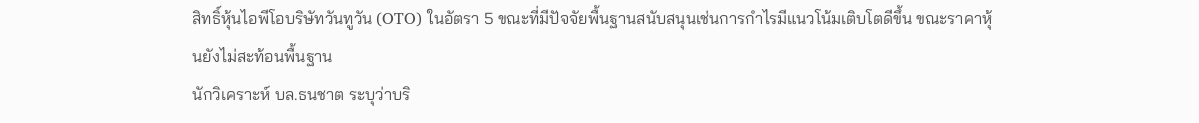สิทธิ์หุ้นไอพีโอบริษัทวันทูวัน (OTO) ในอัตรา 5 ขณะที่มีปัจจัยพื้นฐานสนับสนุนเช่นการกำไรมีแนวโน้มเติบโตดีขึ้น ขณะราคาหุ้นยังไม่สะท้อนพื้นฐาน
นักวิเคราะห์ บล.ธนชาต ระบุว่าบริ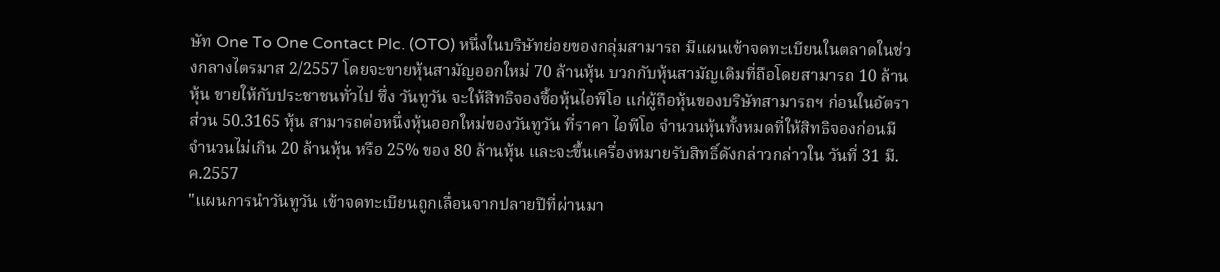ษัท One To One Contact Plc. (OTO) หนึ่งในบริษัทย่อยของกลุ่มสามารถ มีแผนเข้าจดทะเบียนในตลาดในช่วงกลางไตรมาส 2/2557 โดยจะขายหุ้นสามัญออกใหม่ 70 ล้านหุ้น บวกกับหุ้นสามัญเดิมที่ถือโดยสามารถ 10 ล้านหุ้น ขายให้กับประชาชนทั่วไป ซึ่ง วันทูวัน จะให้สิทธิจองซื้อหุ้นไอพีโอ แก่ผู้ถือหุ้นของบริษัทสามารถฯ ก่อนในอัตราส่วน 50.3165 หุ้น สามารถต่อหนึ่งหุ้นออกใหม่ของวันทูวัน ที่ราคา ไอพีโอ จำนวนหุ้นทั้งหมดที่ให้สิทธิจองก่อนมีจำนวนไม่เกิน 20 ล้านหุ้น หรือ 25% ของ 80 ล้านหุ้น และจะขึ้นเครื่องหมายรับสิทธิ์ดังกล่าวกล่าวใน วันที่ 31 มี.ค.2557
"แผนการนำวันทูวัน เข้าจดทะเบียนถูกเลื่อนจากปลายปีที่ผ่านมา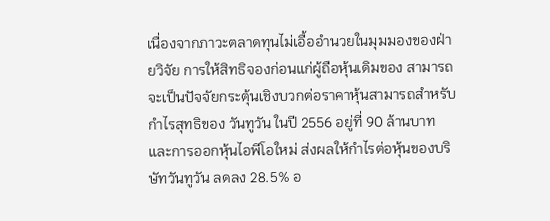เนื่องจากภาวะตลาดทุนไม่เอื้ออำนวยในมุมมองของฝ่ายวิจัย การให้สิทธิจองก่อนแก่ผู้ถือหุ้นเดิมของ สามารถ จะเป็นปัจจัยกระตุ้นเชิงบวกต่อราคาหุ้นสามารถสำหรับกำไรสุทธิของ วันทูวัน ในปี 2556 อยู่ที่ 90 ล้านบาท และการออกหุ้นไอพีโอใหม่ ส่งผลให้กำไรต่อหุ้นของบริษัทวันทูวัน ลดลง 28.5% อ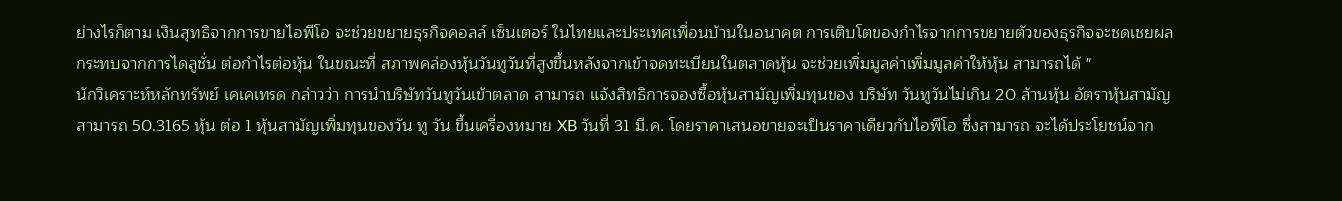ย่างไรก็ตาม เงินสุทธิจากการขายไอพีโอ จะช่วยขยายธุรกิจคอลล์ เซ็นเตอร์ ในไทยและประเทศเพื่อนบ้านในอนาคต การเติบโตของกำไรจากการขยายตัวของธุรกิจจะชดเชยผลกระทบจากการไดลูชั่น ต่อกำไรต่อหุ้น ในขณะที่ สภาพคล่องหุ้นวันทูวันที่สูงขึ้นหลังจากเข้าจดทะเบียนในตลาดหุ้น จะช่วยเพิ่มมูลค่าเพิ่มมูลค่าให้หุ้น สามารถได้ "
นักวิเคราะห์หลักทรัพย์ เคเคเทรด กล่าวว่า การนำบริษัทวันทูวันเข้าตลาด สามารถ แจ้งสิทธิการจองซื้อหุ้นสามัญเพิ่มทุนของ บริษัท วันทูวันไม่เกิน 20 ล้านหุ้น อัตราหุ้นสามัญสามารถ 50.3165 หุ้น ต่อ 1 หุ้นสามัญเพิ่มทุนของวัน ทู วัน ขึ้นเครื่องหมาย XB วันที่ 31 มี.ค. โดยราคาเสนอขายจะเป็นราคาเดียวกับไอพีโอ ซึ่งสามารถ จะได้ประโยชน์จาก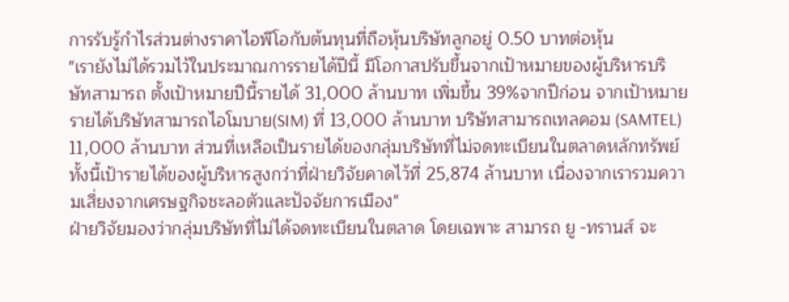การรับรู้กำไรส่วนต่างราคาไอพีโอกับต้นทุนที่ถือหุ้นบริษัทลูกอยู่ 0.50 บาทต่อหุ้น
"เรายังไม่ได้รวมไว้ในประมาณการรายได้ปีนี้ มีโอกาสปรับขึ้นจากเป้าหมายของผู้บริหารบริษัทสามารถ ตั้งเป้าหมายปีนี้รายได้ 31,000 ล้านบาท เพิ่มขึ้น 39%จากปีก่อน จากเป้าหมายรายได้บริษัทสามารถไอโมบาย(SIM) ที่ 13,000 ล้านบาท บริษัทสามารถเทลคอม (SAMTEL) 11,000 ล้านบาท ส่วนที่เหลือเป็นรายได้ของกลุ่มบริษัทที่ไม่จดทะเบียนในตลาดหลักทรัพย์
ทั้งนี้เป้ารายได้ของผู้บริหารสูงกว่าที่ฝ่ายวิจัยคาดไว้ที่ 25,874 ล้านบาท เนื่องจากเรารวมความเสี่ยงจากเศรษฐกิจชะลอตัวและปัจจัยการเมือง"
ฝ่ายวิจัยมองว่ากลุ่มบริษัทที่ไม่ได้จดทะเบียนในตลาด โดยเฉพาะ สามารถ ยู -ทรานส์ จะ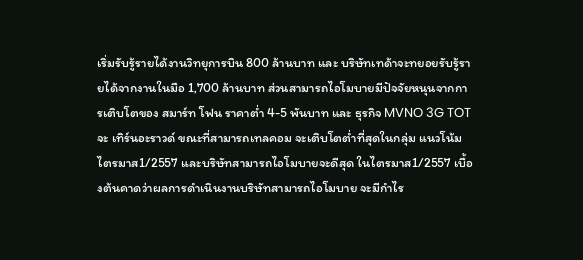เริ่มรับรู้รายได้งานวิทยุการบิน 800 ล้านบาท และ บริษัทเทด้าจะทยอยรับรู้รายได้จากงานในมือ 1,700 ล้านบาท ส่วนสามารถไอโมบายมีปัจจัยหนุนจากการเติบโตของ สมาร์ท โฟน ราคาต่ำ 4-5 พันบาท และ ธุรกิจ MVNO 3G TOT จะ เทิร์นอะราวด์ ขณะที่สามารถเทลคอม จะเติบโตต่ำที่สุดในกลุ่ม แนวโน้มไตรมาส1/2557 และบริษัทสามารถไอโมบายจะดีสุด ในไตรมาส1/2557 เบื้องต้นคาดว่าผลการดำเนินงานบริษัทสามารถไอโมบาย จะมีกำไร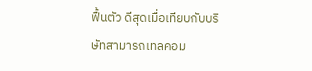ฟื้นตัว ดีสุดเมื่อเทียบกับบริษัทสามารถเทลคอม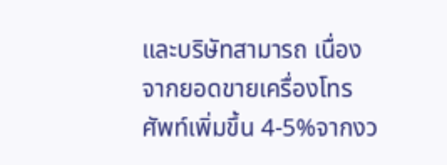และบริษัทสามารถ เนื่องจากยอดขายเครื่องโทรศัพท์เพิ่มขึ้น 4-5%จากงว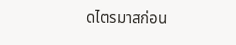ดไตรมาสก่อน